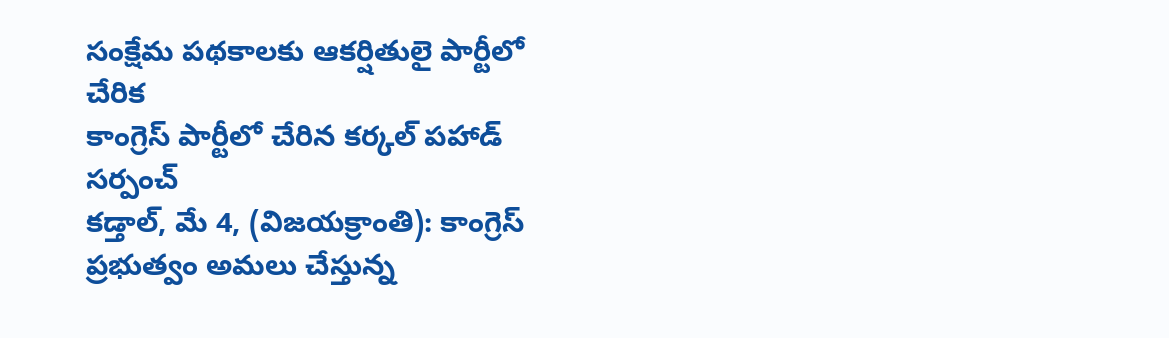సంక్షేమ పథకాలకు ఆకర్షితులై పార్టీలో చేరిక
కాంగ్రెస్ పార్టీలో చేరిన కర్కల్ పహాడ్ సర్పంచ్
కడ్తాల్, మే 4, (విజయక్రాంతి): కాంగ్రెస్ ప్రభుత్వం అమలు చేస్తున్న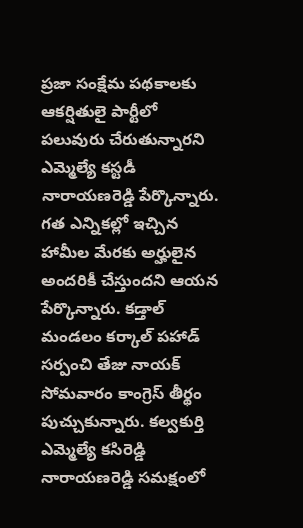ప్రజా సంక్షేమ పథకాలకు ఆకర్షితులై పార్టీలో పలువురు చేరుతున్నారని ఎమ్మెల్యే కస్టడీ నారాయణరెడ్డి పేర్కొన్నారు. గత ఎన్నికల్లో ఇచ్చిన హామీల మేరకు అర్హులైన అందరికీ చేస్తుందని ఆయన పేర్కొన్నారు. కడ్తాల్ మండలం కర్కాల్ పహాడ్ సర్పంచి తేజు నాయక్ సోమవారం కాంగ్రెస్ తీర్థం పుచ్చుకున్నారు. కల్వకుర్తి ఎమ్మెల్యే కసిరెడ్డి నారాయణరెడ్డి సమక్షంలో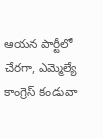ఆయన పార్టీలో చేరగా, ఎమ్మెల్యే కాంగ్రెస్ కండువా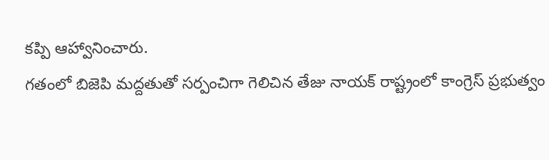కప్పి ఆహ్వానించారు.
గతంలో బిజెపి మద్దతుతో సర్పంచిగా గెలిచిన తేజు నాయక్ రాష్ట్రంలో కాంగ్రెస్ ప్రభుత్వం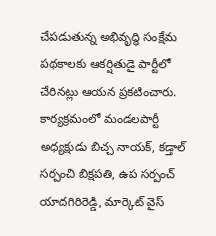చేపడుతున్న అభివృద్ధి సంక్షేమ పథకాలకు ఆకర్షితుడై పార్టీలో చేరినట్లు ఆయన ప్రకటించారు. కార్యక్రమంలో మండలపార్టీ అధ్యక్షుడు బిచ్చ నాయక్, కడ్తాల్ సర్పంచి బిక్షపతి, ఉప సర్పంచ్ యాదగిరిరెడ్డి, మార్కెట్ వైస్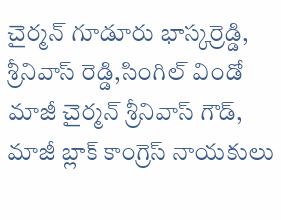చైర్మన్ గూడూరు భాస్కర్రెడ్డి, శ్రీనివాస్ రెడ్డి,సింగిల్ విండో మాజీ చైర్మన్ శ్రీనివాస్ గౌడ్, మాజీ బ్లాక్ కాంగ్రెస్ నాయకులు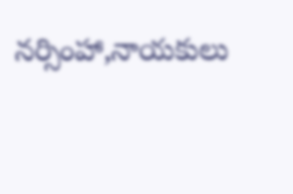నర్సింహా,నాయకులు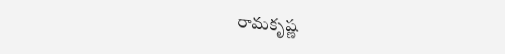రామకృష్ణ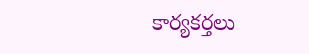కార్యకర్తలు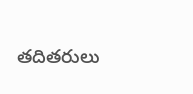తదితరులు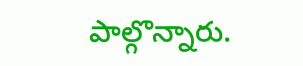పాల్గొన్నారు.